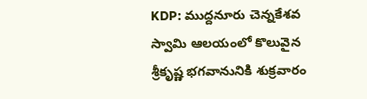KDP: ముద్దనూరు చెన్నకేశవ స్వామి ఆలయంలో కొలువైన శ్రీకృష్ణ భగవానునికి శుక్రవారం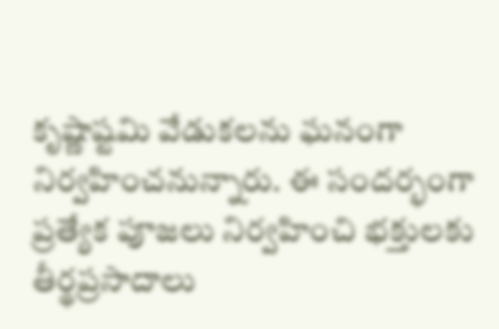కృష్ణాష్టమి వేడుకలను ఘనంగా నిర్వహించనున్నారు. ఈ సందర్భంగా ప్రత్యేక పూజలు నిర్వహించి భక్తులకు తీర్థప్రసాదాలు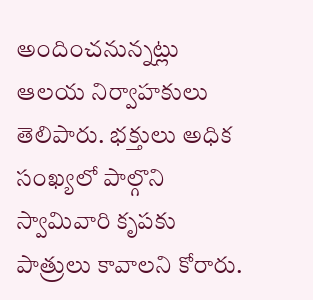అందించనున్నట్లు ఆలయ నిర్వాహకులు తెలిపారు. భక్తులు అధిక సంఖ్యలో పాల్గొని స్వామివారి కృపకు పాత్రులు కావాలని కోరారు.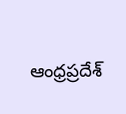ఆంధ్రప్రదేశ్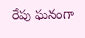రేపు ఘనంగా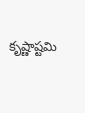కృష్ణాష్టమి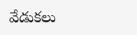వేడుకలు